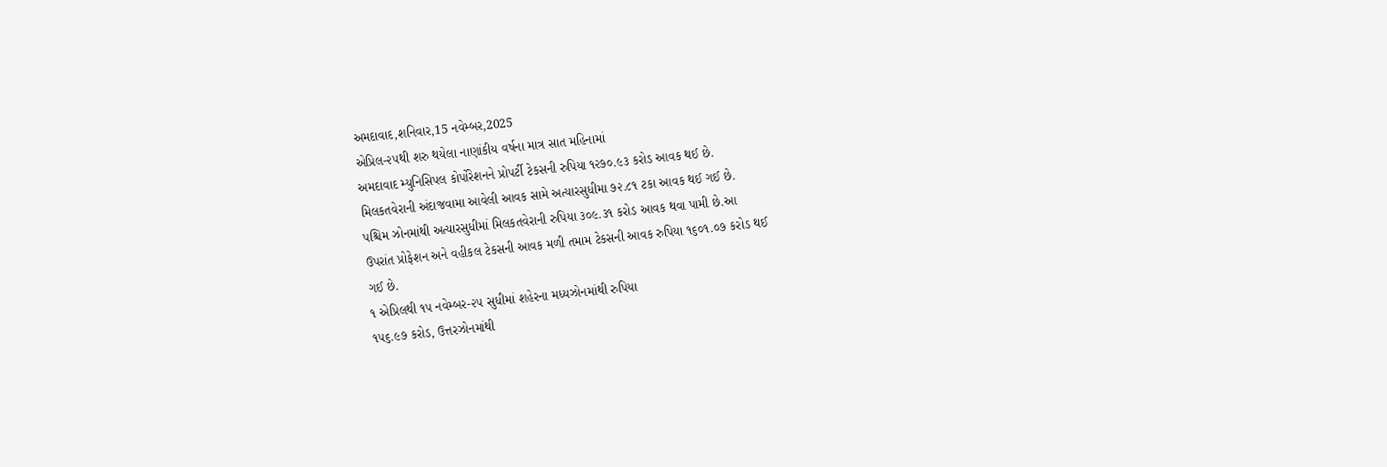અમદાવાદ,શનિવાર,15 નવેમ્બર,2025
એપ્રિલ-૨૫થી શરુ થયેલા નાણાંકીય વર્ષના માત્ર સાત મહિનામાં
અમદાવાદ મ્યુનિસિપલ કોર્પોરેશનને પ્રોપર્ટી ટેકસની રુપિયા ૧૨૭૦.૯૩ કરોડ આવક થઈ છે.
મિલકતવેરાની અંદાજવામા આવેલી આવક સામે અત્યારસુધીમા ૭૨.૮૧ ટકા આવક થઈ ગઈ છે.
પશ્ચિમ ઝોનમાંથી અત્યારસુધીમાં મિલકતવેરાની રુપિયા ૩૦૯.૩૧ કરોડ આવક થવા પામી છે.આ
ઉપરાંત પ્રોફેશન અને વહીકલ ટેકસની આવક મળી તમામ ટેકસની આવક રુપિયા ૧૬૦૧.૦૭ કરોડ થઈ
ગઈ છે.
૧ એપ્રિલથી ૧૫ નવેમ્બર-૨૫ સુધીમાં શહેરના મધ્યઝોનમાંથી રુપિયા
૧૫૬.૯૭ કરોડ, ઉત્તરઝોનમાંથી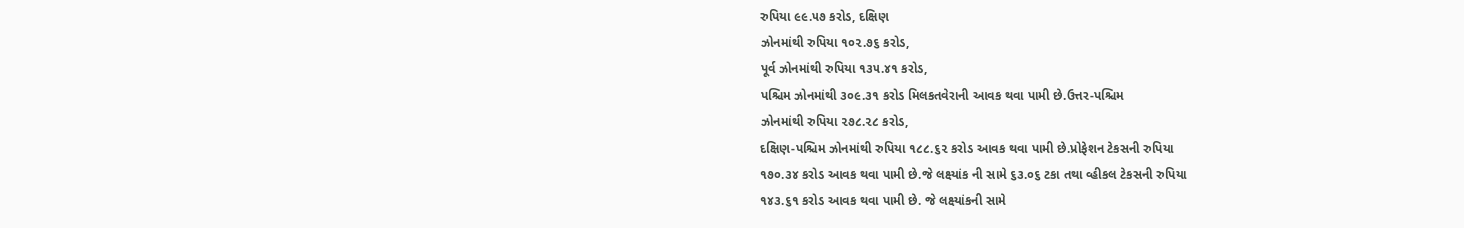રુપિયા ૯૯.૫૭ કરોડ, દક્ષિણ
ઝોનમાંથી રુપિયા ૧૦૨.૭૬ કરોડ,
પૂર્વ ઝોનમાંથી રુપિયા ૧૩૫.૪૧ કરોડ,
પશ્ચિમ ઝોનમાંથી ૩૦૯.૩૧ કરોડ મિલકતવેરાની આવક થવા પામી છે.ઉત્તર-પશ્ચિમ
ઝોનમાંથી રુપિયા ૨૭૮.૨૮ કરોડ,
દક્ષિણ-પશ્ચિમ ઝોનમાંથી રુપિયા ૧૮૮.૬૨ કરોડ આવક થવા પામી છે.પ્રોફેશન ટેકસની રુપિયા
૧૭૦.૩૪ કરોડ આવક થવા પામી છે.જે લક્ષ્યાંક ની સામે ૬૩.૦૬ ટકા તથા વ્હીકલ ટેકસની રુપિયા
૧૪૩.૬૧ કરોડ આવક થવા પામી છે. જે લક્ષ્યાંકની સામે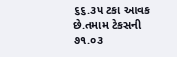૬૬.૩૫ ટકા આવક છે.તમામ ટેકસની
૭૧.૦૩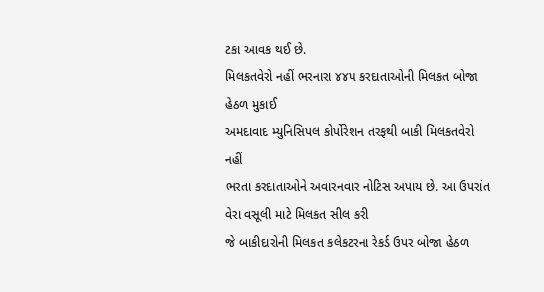ટકા આવક થઈ છે.
મિલકતવેરો નહીં ભરનારા ૪૪૫ કરદાતાઓની મિલકત બોજા હેઠળ મુકાઈ
અમદાવાદ મ્યુનિસિપલ કોર્પોરેશન તરફથી બાકી મિલકતવેરો નહીં
ભરતા કરદાતાઓને અવારનવાર નોટિસ અપાય છે. આ ઉપરાંત વેરા વસૂલી માટે મિલકત સીલ કરી
જે બાકીદારોની મિલકત કલેકટરના રેકર્ડ ઉપર બોજા હેઠળ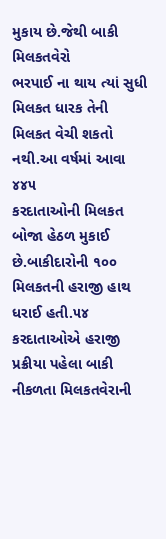મુકાય છે.જેથી બાકી મિલકતવેરો
ભરપાઈ ના થાય ત્યાં સુધી મિલકત ધારક તેની મિલકત વેચી શકતો નથી.આ વર્ષમાં આવા ૪૪૫
કરદાતાઓની મિલકત બોજા હેઠળ મુકાઈ છે.બાકીદારોની ૧૦૦ મિલકતની હરાજી હાથ ધરાઈ હતી.૫૪
કરદાતાઓએ હરાજી પ્રક્રીયા પહેલા બાકી નીકળતા મિલકતવેરાની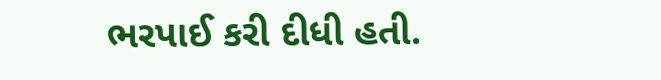ભરપાઈ કરી દીધી હતી.